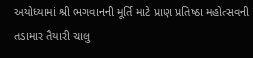અયોધ્યામાં શ્રી ભગવાનની મૂર્તિ માટે પ્રાણ પ્રતિષ્ઠા મહોત્સવની તડામાર તૈયારી ચાલુ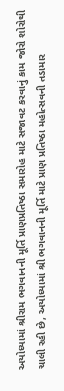અયોધ્યામાં શ્રીરામ ભગવાનની મૂર્તિ પ્રાણપ્રતિષ્ઠા સમારોહ માટે સજાવટ કરવાનું કામ જોરો શોરોથી ચાલી રહી છે, અયોધ્યામાં શ્રી ભગવાનની મૂર્તિ માટે પ્રાણ પ્રતિષ્ઠા મહોત્સવની તડામાર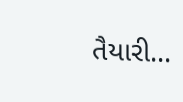તૈયારી...